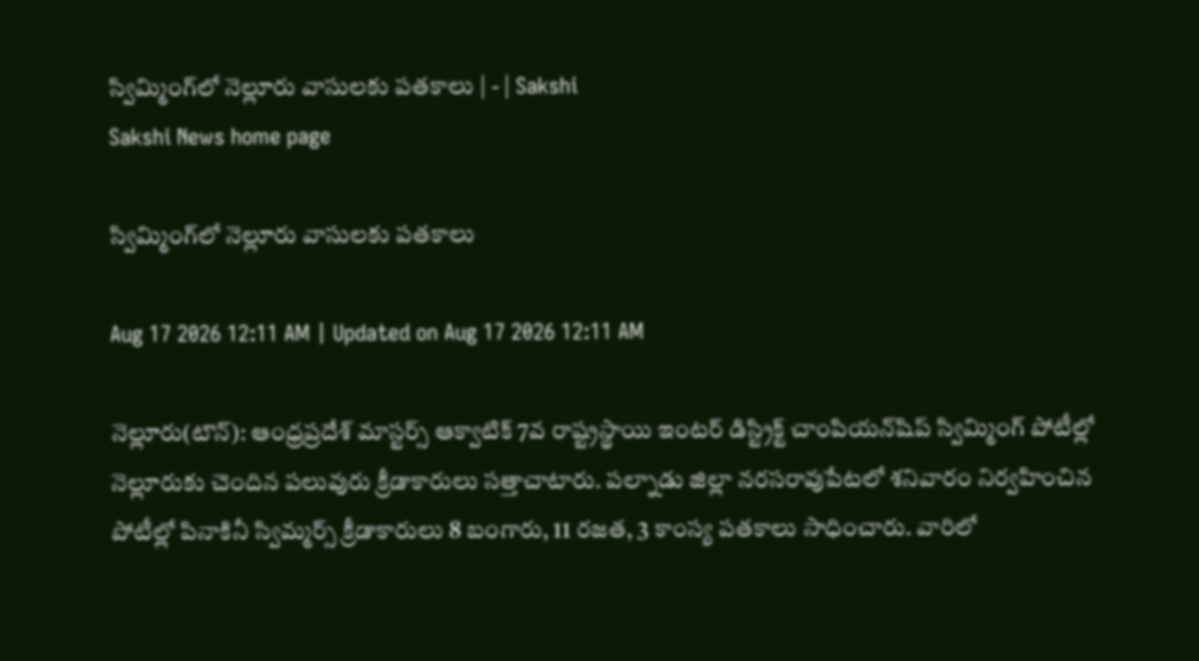స్విమ్మింగ్‌లో నెల్లూరు వాసులకు పతకాలు | - | Sakshi
Sakshi News home page

స్విమ్మింగ్‌లో నెల్లూరు వాసులకు పతకాలు

Aug 17 2026 12:11 AM | Updated on Aug 17 2026 12:11 AM

నెల్లూరు(టౌన్‌): ఆంధ్రప్రదేశ్‌ మాస్టర్స్‌ ఆక్వాటిక్‌ 7వ రాష్ట్రస్థాయి ఇంటర్‌ డిస్ట్రిక్ట్‌ చాంపియన్‌షిప్‌ స్విమ్మింగ్‌ పోటీల్లో నెల్లూరుకు చెందిన పలువురు క్రీడాకారులు సత్తాచాటారు. పల్నాడు జిల్లా నరసరావుపేటలో శనివారం నిర్వహించిన పోటీల్లో పినాకినీ స్విమ్మర్స్‌ క్రీడాకారులు 8 బంగారు, 11 రజత, 3 కాంస్య పతకాలు సాధించారు. వారిలో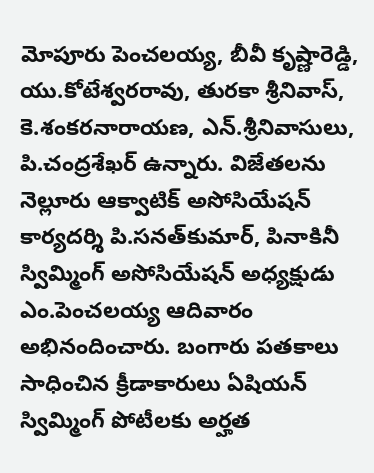మోపూరు పెంచలయ్య, బీవీ కృష్ణారెడ్డి, యు.కోటేశ్వరరావు, తురకా శ్రీనివాస్‌, కె.శంకరనారాయణ, ఎన్‌.శ్రీనివాసులు, పి.చంద్రశేఖర్‌ ఉన్నారు. విజేతలను నెల్లూరు ఆక్వాటిక్‌ అసోసియేషన్‌ కార్యదర్శి పి.సనత్‌కుమార్‌, పినాకినీ స్విమ్మింగ్‌ అసోసియేషన్‌ అధ్యక్షుడు ఎం.పెంచలయ్య ఆదివారం అభినందించారు. బంగారు పతకాలు సాధించిన క్రీడాకారులు ఏషియన్‌ స్విమ్మింగ్‌ పోటీలకు అర్హత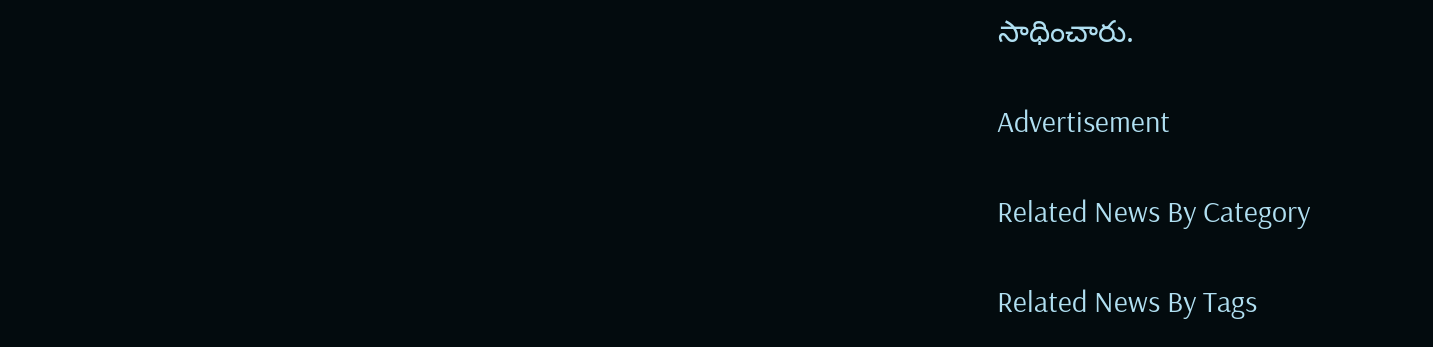సాధించారు.

Advertisement

Related News By Category

Related News By Tags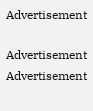Advertisement

Advertisement
Advertisement